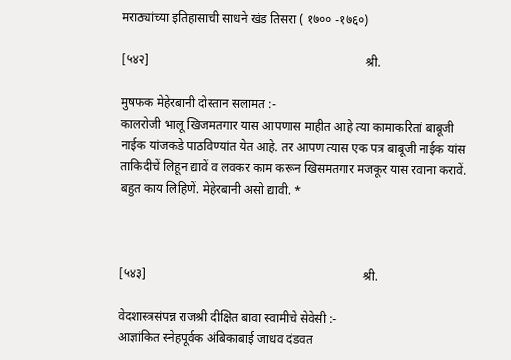मराठ्यांच्या इतिहासाची साधने खंड तिसरा ( १७०० -१७६०)

[५४२]                                                                     श्री.

मुषफक मेहेरबानी दोस्तान सलामत :-
कालरोजी भालू खिजमतगार यास आपणास माहीत आहे त्या कामाकरितां बाबूजी नाईक यांजकडे पाठविण्यांत येत आहे. तर आपण त्यास एक पत्र बाबूजी नाईक यांस ताकिदीचें लिहून द्यावें व लवकर काम करून खिसमतगार मजकूर यास रवाना करावें. बहुत काय लिहिणें. मेहेरबानी असो द्यावी. *



[५४३]                                                                     श्री.

वेदशास्त्रसंपन्न राजश्री दीक्षित बावा स्वामीचे सेवेसी :-
आज्ञांकित स्नेहपूर्वक अंबिकाबाई जाधव दंडवत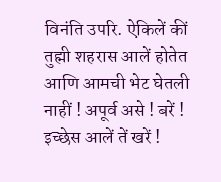विनंति उपरि. ऐकिलें कीं तुह्मी शहरास आलें होतेत आणि आमची भेट घेतली नाहीं ! अपूर्व असे ! बरें ! इच्छेस आलें तें खरें !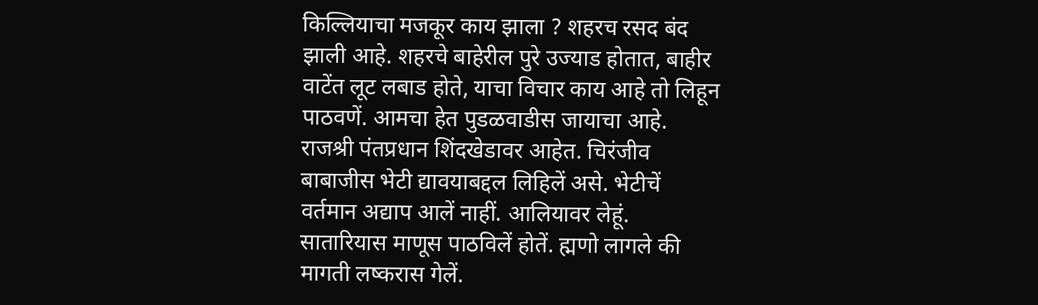किल्लियाचा मजकूर काय झाला ? शहरच रसद बंद झाली आहे. शहरचे बाहेरील पुरे उज्याड होतात, बाहीर वाटेंत लूट लबाड होते, याचा विचार काय आहे तो लिहून पाठवणें. आमचा हेत पुडळवाडीस जायाचा आहे. राजश्री पंतप्रधान शिंदखेडावर आहेत. चिरंजीव बाबाजीस भेटी द्यावयाबद्दल लिहिलें असे. भेटीचें वर्तमान अद्याप आलें नाहीं. आलियावर लेहूं. सातारियास माणूस पाठविलें होतें. ह्मणो लागले की मागती लष्करास गेलें.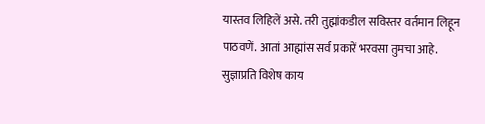यास्तव लिहिलें असे. तरी तुह्मांकडील सविस्तर वर्तमान लिहून पाठवणें. आतां आह्मांस सर्व प्रकारें भरवसा तुमचा आहे. सुज्ञाप्रति विशेष काय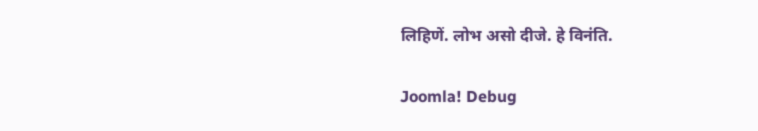लिहिणें. लोभ असो दीजे. हे विनंति.

Joomla! Debug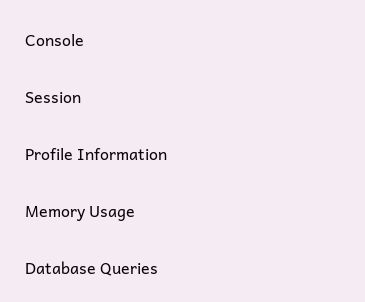Console

Session

Profile Information

Memory Usage

Database Queries